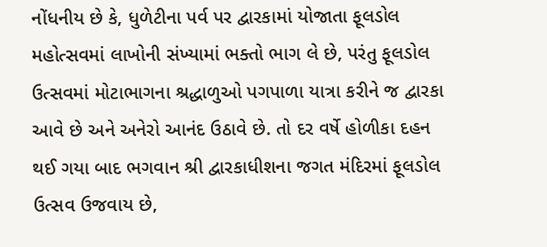નોંધનીય છે કે, ધુળેટીના પર્વ પર દ્વારકામાં યોજાતા ફૂલડોલ મહોત્સવમાં લાખોની સંખ્યામાં ભક્તો ભાગ લે છે, પરંતુ ફૂલડોલ ઉત્સવમાં મોટાભાગના શ્રદ્ધાળુઓ પગપાળા યાત્રા કરીને જ દ્વારકા આવે છે અને અનેરો આનંદ ઉઠાવે છે. તો દર વર્ષે હોળીકા દહન થઈ ગયા બાદ ભગવાન શ્રી દ્વારકાધીશના જગત મંદિરમાં ફૂલડોલ ઉત્સવ ઉજવાય છે,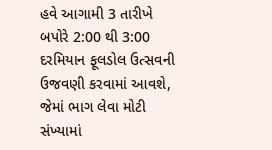હવે આગામી 3 તારીખે બપોરે 2:00 થી 3:00 દરમિયાન ફૂલડોલ ઉત્સવની ઉજવણી કરવામાં આવશે, જેમાં ભાગ લેવા મોટી સંખ્યામાં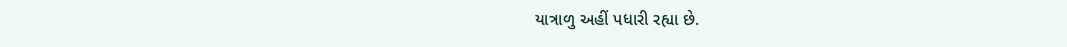યાત્રાળુ અહીં પધારી રહ્યા છે.